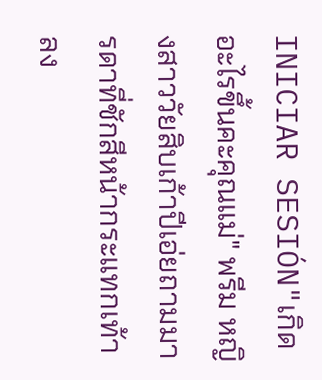INICIAR SESIÓN"เกิดอะไรขึ้นคะคุณแม่" พรีม หญิงสาววัยสิบเก้าปีเอ่ยถามมารดาที่ชักสีหน้ากระแทกเท้าลง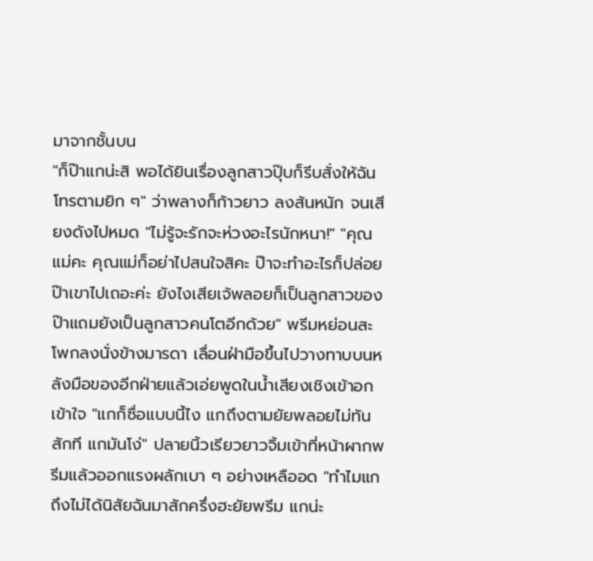มาจากชั้นบน
"ก็ป๊าแกน่ะสิ พอได้ยินเรื่องลูกสาวปุ๊บก็รีบสั่งให้ฉันโทรตามยิก ๆ" ว่าพลางก็ก้าวยาว ลงส้นหนัก จนเสียงดังไปหมด "ไม่รู้จะรักจะห่วงอะไรนักหนา!" "คุณแม่คะ คุณแม่ก็อย่าไปสนใจสิคะ ป๊าจะทำอะไรก็ปล่อยป๊าเขาไปเถอะค่ะ ยังไงเสียเจ้พลอยก็เป็นลูกสาวของป๊าแถมยังเป็นลูกสาวคนโตอีกด้วย" พรีมหย่อนสะโพกลงนั่งข้างมารดา เลื่อนฝ่ามือขึ้นไปวางทาบบนหลังมือของอีกฝ่ายแล้วเอ่ยพูดในน้ำเสียงเชิงเข้าอกเข้าใจ "แกก็ซื่อแบบนี้ไง แกถึงตามยัยพลอยไม่ทันสักที แกมันโง่" ปลายนิ้วเรียวยาวจิ้มเข้าที่หน้าผากพรีมแล้วออกแรงผลักเบา ๆ อย่างเหลืออด "ทำไมแกถึงไม่ได้นิสัยฉันมาสักครึ่งฮะยัยพรีม แกน่ะ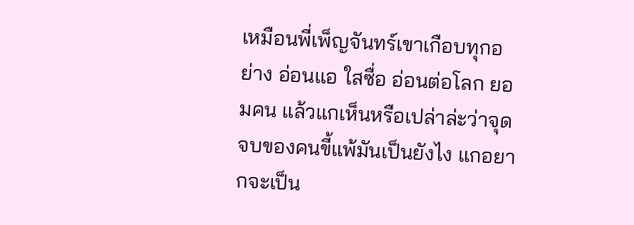เหมือนพี่เพ็ญจันทร์เขาเกือบทุกอย่าง อ่อนแอ ใสซื่อ อ่อนต่อโลก ยอมคน แล้วแกเห็นหรือเปล่าล่ะว่าจุดจบของคนขี้แพ้มันเป็นยังไง แกอยากจะเป็น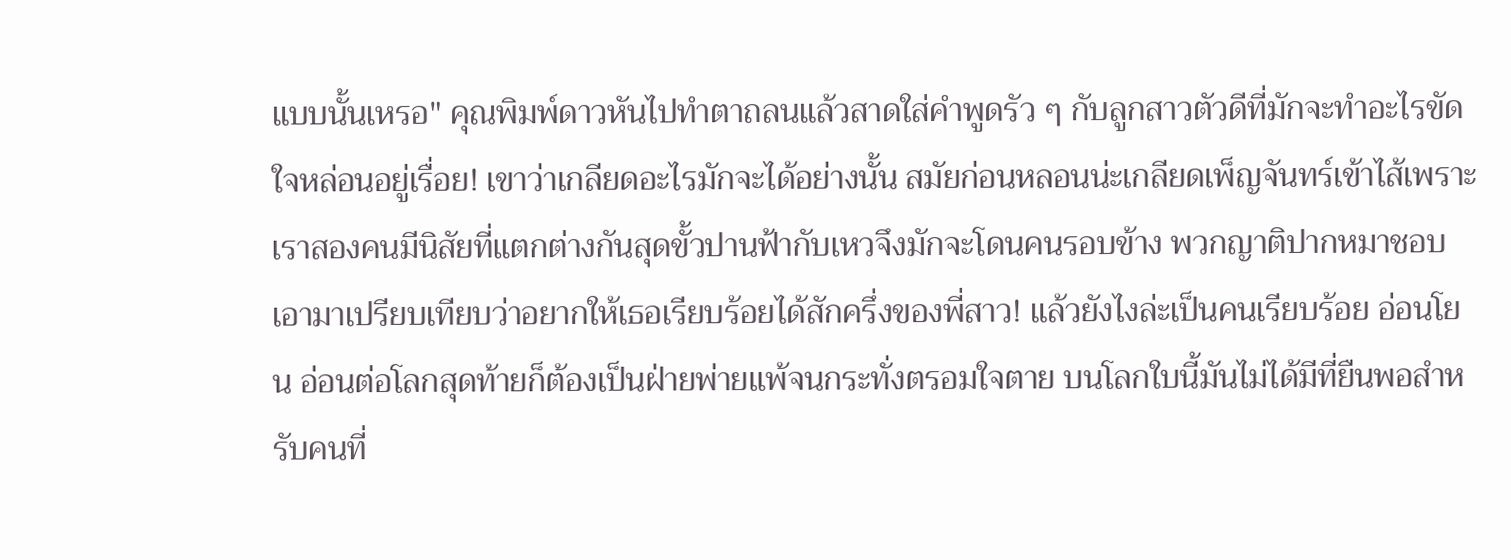แบบนั้นเหรอ" คุณพิมพ์ดาวหันไปทำตาถลนแล้วสาดใส่คำพูดรัว ๆ กับลูกสาวตัวดีที่มักจะทำอะไรขัดใจหล่อนอยู่เรื่อย! เขาว่าเกลียดอะไรมักจะได้อย่างนั้น สมัยก่อนหลอนน่ะเกลียดเพ็ญจันทร์เข้าไส้เพราะเราสองคนมีนิสัยที่แตกต่างกันสุดขั้วปานฟ้ากับเหวจึงมักจะโดนคนรอบข้าง พวกญาติปากหมาชอบเอามาเปรียบเทียบว่าอยากให้เธอเรียบร้อยได้สักครึ่งของพี่สาว! แล้วยังไงล่ะเป็นคนเรียบร้อย อ่อนโยน อ่อนต่อโลกสุดท้ายก็ต้องเป็นฝ่ายพ่ายแพ้จนกระทั่งตรอมใจตาย บนโลกใบนี้มันไม่ได้มีที่ยืนพอสำหรับคนที่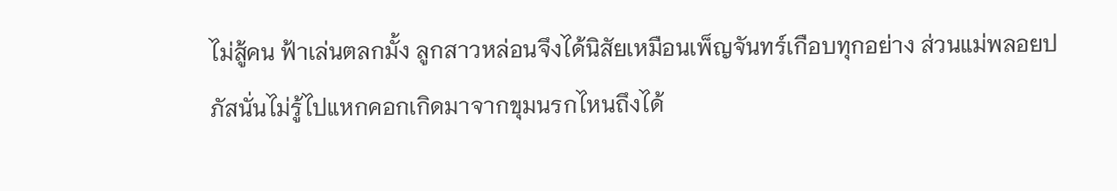ไม่สู้คน ฟ้าเล่นตลกมั้ง ลูกสาวหล่อนจึงได้นิสัยเหมือนเพ็ญจันทร์เกือบทุกอย่าง ส่วนแม่พลอยปภัสนั่นไม่รู้ไปแหกคอกเกิดมาจากขุมนรกไหนถึงได้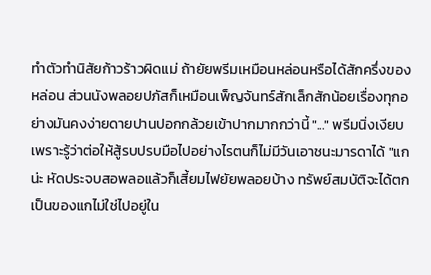ทำตัวทำนิสัยก้าวร้าวผิดแม่ ถ้ายัยพรีมเหมือนหล่อนหรือได้สักครึ่งของหล่อน ส่วนนังพลอยปภัสก็เหมือนเพ็ญจันทร์สักเล็กสักน้อยเรื่องทุกอย่างมันคงง่ายดายปานปอกกล้วยเข้าปากมากกว่านี้ "..." พรีมนิ่งเงียบ เพราะรู้ว่าต่อให้สู้รบปรบมือไปอย่างไรตนก็ไม่มีวันเอาชนะมารดาได้ "แกน่ะ หัดประจบสอพลอแล้วก็เสี้ยมไฟยัยพลอยบ้าง ทรัพย์สมบัติจะได้ตกเป็นของแกไม่ใช่ไปอยู่ใน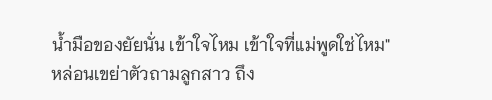น้ำมือของยัยนั่น เข้าใจไหม เข้าใจที่แม่พูดใช่ไหม" หล่อนเขย่าตัวถามลูกสาว ถึง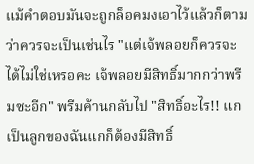แม้คำตอบมันจะถูกล็อคมงเอาไว้แล้วก็ตามว่าควรจะเป็นเช่นไร "แต่เจ้พลอยก็ควรจะได้ไม่ใช่เหรอคะ เจ้พลอยมีสิทธิ์มากกว่าพรีมซะอีก" พรีมค้านกลับไป "สิทธิ์อะไร!! แกเป็นลูกของฉันแกก็ต้องมีสิทธิ์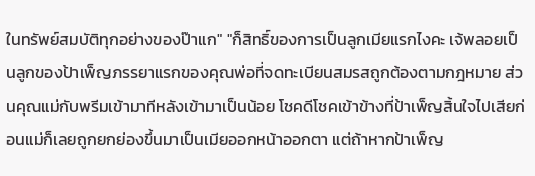ในทรัพย์สมบัติทุกอย่างของป๊าแก" "ก็สิทธิ์ของการเป็นลูกเมียแรกไงคะ เจ้พลอยเป็นลูกของป้าเพ็ญภรรยาแรกของคุณพ่อที่จดทะเบียนสมรสถูกต้องตามกฎหมาย ส่วนคุณแม่กับพรีมเข้ามาทีหลังเข้ามาเป็นน้อย โชคดีโชคเข้าข้างที่ป้าเพ็ญสิ้นใจไปเสียก่อนแม่ก็เลยถูกยกย่องขึ้นมาเป็นเมียออกหน้าออกตา แต่ถ้าหากป้าเพ็ญ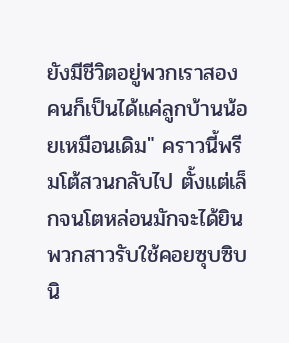ยังมีชีวิตอยู่พวกเราสองคนก็เป็นได้แค่ลูกบ้านน้อยเหมือนเดิม" คราวนี้พรีมโต้สวนกลับไป ตั้งแต่เล็กจนโตหล่อนมักจะได้ยินพวกสาวรับใช้คอยซุบซิบนิ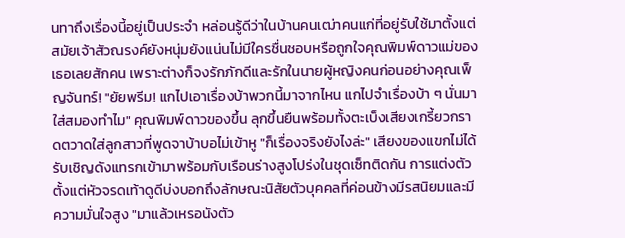นทาถึงเรื่องนี้อยู่เป็นประจำ หล่อนรู้ดีว่าในบ้านคนเฒ่าคนแก่ที่อยู่รับใช้มาตั้งแต่สมัยเจ้าสัวณรงค์ยังหนุ่มยังแน่นไม่มีใครชื่นชอบหรือถูกใจคุณพิมพ์ดาวแม่ของเธอเลยสักคน เพราะต่างก็จงรักภักดีและรักในนายผู้หญิงคนก่อนอย่างคุณเพ็ญจันทร์! "ยัยพรีม! แกไปเอาเรื่องบ้าพวกนี้มาจากไหน แกไปจำเรื่องบ้า ๆ นั่นมาใส่สมองทำไม" คุณพิมพ์ดาวของขึ้น ลุกขึ้นยืนพร้อมทั้งตะเบ็งเสียงเกรี้ยวกราดตวาดใส่ลูกสาวที่พูดจาบ้าบอไม่เข้าหู "ก็เรื่องจริงยังไงล่ะ" เสียงของแขกไม่ได้รับเชิญดังแทรกเข้ามาพร้อมกับเรือนร่างสูงโปร่งในชุดเซ็ทติดกัน การแต่งตัวตั้งแต่หัวจรดเท้าดูดีบ่งบอกถึงลักษณะนิสัยตัวบุคคลที่ค่อนข้างมีรสนิยมและมีความมั่นใจสูง "มาแล้วเหรอนังตัว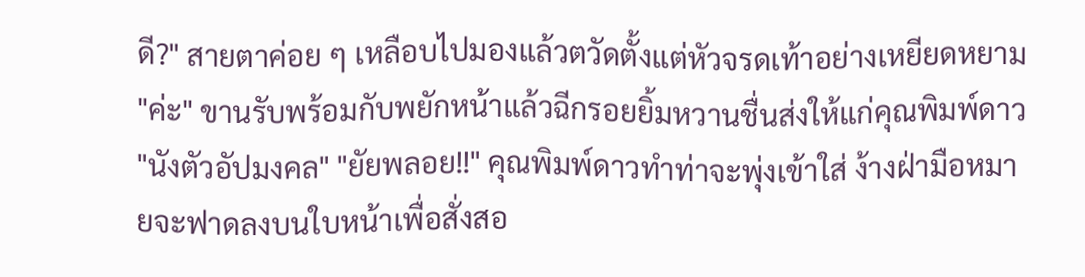ดี?" สายตาค่อย ๆ เหลือบไปมองแล้วตวัดตั้งแต่หัวจรดเท้าอย่างเหยียดหยาม "ค่ะ" ขานรับพร้อมกับพยักหน้าแล้วฉีกรอยยิ้มหวานชื่นส่งให้แก่คุณพิมพ์ดาว "นังตัวอัปมงคล" "ยัยพลอย!!" คุณพิมพ์ดาวทำท่าจะพุ่งเข้าใส่ ง้างฝ่ามือหมายจะฟาดลงบนใบหน้าเพื่อสั่งสอ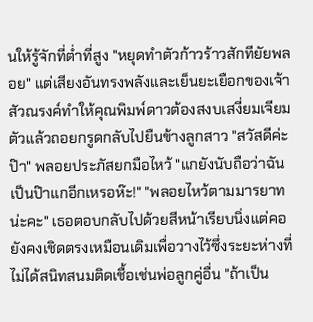นให้รู้จักที่ต่ำที่สูง "หยุดทำตัวก้าวร้าวสักทียัยพลอย" แต่เสียงอันทรงพลังและเย็นยะเยือกของเจ้าสัวณรงค์ทำให้คุณพิมพ์ดาวต้องสงบเสงี่ยมเจียมตัวแล้วถอยกรูดกลับไปยืนข้างลูกสาว "สวัสดีค่ะป๊า" พลอยประภัสยกมือไหว้ "แกยังนับถือว่าฉันเป็นป๊าแกอีกเหรอห๊ะ!" "พลอยไหว้ตามมารยาทน่ะคะ" เธอตอบกลับไปด้วยสีหน้าเรียบนิ่งแต่คอยังคงเชิดตรงเหมือนเดิมเพื่อวางไว้ซึ่งระยะห่างที่ไม่ได้สนิทสนมติดเชื้อเช่นพ่อลูกคู่อื่น "ถ้าเป็น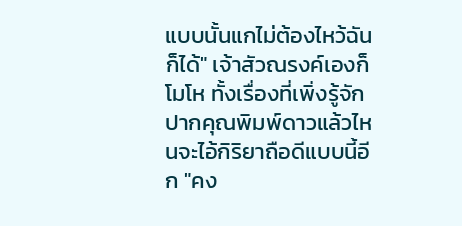แบบนั้นแกไม่ต้องไหว้ฉันก็ได้" เจ้าสัวณรงค์เองก็โมโห ทั้งเรื่องที่เพิ่งรู้จักปากคุณพิมพ์ดาวแล้วไหนจะไอ้กิริยาถือดีแบบนี้อีก "คง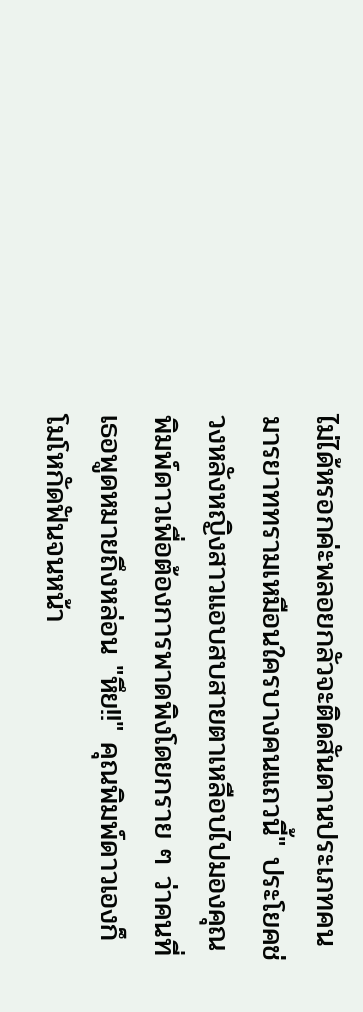ไม่ได้หรอกค่ะพลอยกลัวจะติดสันดานประเภทคนมารยาททรามเหมือนใครบางคนแถวนี้" ประโยคช่วงหลังหญิงสาวแอบสบสายตาเหลือบไปมองคุณพิมพ์ดาวเพื่อต้องการพาดพิงโดยกราย ๆ ว่าคนที่เธอพูดหมายถึงหล่อน "หึย!!" คุณพิมพ์ดาวเองก็โมโหกัดฟันจนหน้า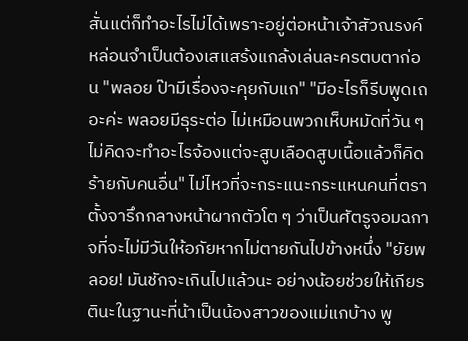สั่นแต่ก็ทำอะไรไม่ได้เพราะอยู่ต่อหน้าเจ้าสัวณรงค์ หล่อนจำเป็นต้องเสแสร้งแกล้งเล่นละครตบตาก่อน "พลอย ป๊ามีเรื่องจะคุยกับแก" "มีอะไรก็รีบพูดเถอะค่ะ พลอยมีธุระต่อ ไม่เหมือนพวกเห็บหมัดที่วัน ๆ ไม่คิดจะทำอะไรจ้องแต่จะสูบเลือดสูบเนื้อแล้วก็คิดร้ายกับคนอื่น" ไม่ไหวที่จะกระแนะกระแหนคนที่ตราตั้งจารึกกลางหน้าผากตัวโต ๆ ว่าเป็นศัตรูจอมฉกาจที่จะไม่มีวันให้อภัยหากไม่ตายกันไปข้างหนึ่ง "ยัยพลอย! มันชักจะเกินไปแล้วนะ อย่างน้อยช่วยให้เกียรตินะในฐานะที่น้าเป็นน้องสาวของแม่แกบ้าง พู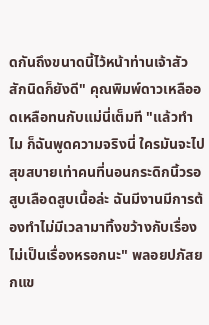ดกันถึงขนาดนี้ไว้หน้าท่านเจ้าสัวสักนิดก็ยังดี" คุณพิมพ์ดาวเหลืออดเหลือทนกับแม่นี่เต็มที "แล้วทำไม ก็ฉันพูดความจริงนี่ ใครมันจะไปสุขสบายเท่าคนที่นอนกระดิกนิ้วรอสูบเลือดสูบเนื้อล่ะ ฉันมีงานมีการต้องทำไม่มีเวลามาทิ้งขว้างกับเรื่องไม่เป็นเรื่องหรอกนะ" พลอยปภัสยกแข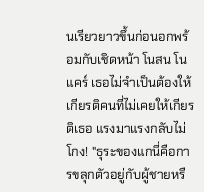นเรียวยาวขึ้นก่อนอกพร้อมกับเชิดหน้า โนสน โนแคร์ เธอไม่จำเป็นต้องให้เกียรติคนที่ไม่เคยให้เกียรติเธอ แรงมาแรงกลับไม่โกง! "ธุระของแกนี่คือการขลุกตัวอยู่กับผู้ชายหรื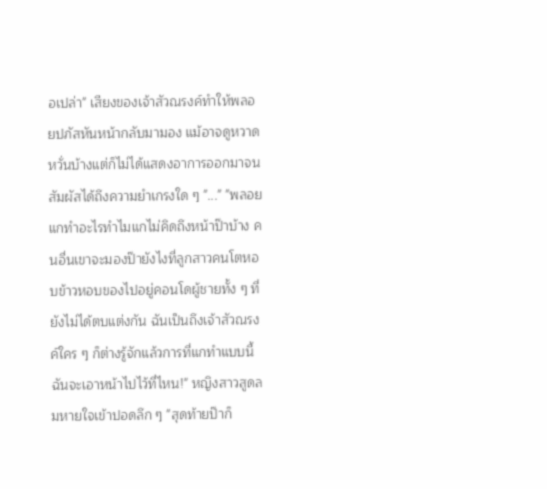อเปล่า" เสียงของเจ้าสัวณรงค์ทำให้พลอยปภัสหันหน้ากลับมามอง แม้อาจดูหวาดหวั่นบ้างแต่ก็ไม่ได้แสดงอาการออกมาจนสัมผัสได้ถึงความยำเกรงใด ๆ "..." "พลอย แกทำอะไรทำไมแกไม่คิดถึงหน้าป๊าบ้าง คนอื่นเขาจะมองป๊ายังไงที่ลูกสาวคนโตหอบข้าวหอบของไปอยู่คอนโดผู้ชายทั้ง ๆ ที่ยังไม่ได้ตบแต่งกัน ฉันเป็นถึงเจ้าสัวณรงค์ใคร ๆ ก็ต่างรู้จักแล้วการที่แกทำแบบนี้ฉันจะเอาหน้าไปไว้ที่ไหน!" หญิงสาวสูดลมหายใจเข้าปอดลึก ๆ "สุดท้ายป๊าก็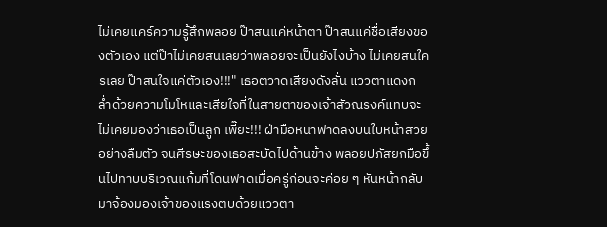ไม่เคยแคร์ความรู้สึกพลอย ป๊าสนแค่หน้าตา ป๊าสนแค่ชื่อเสียงของตัวเอง แต่ป๊าไม่เคยสนเลยว่าพลอยจะเป็นยังไงบ้าง ไม่เคยสนใครเลย ป๊าสนใจแค่ตัวเอง!!!" เธอตวาดเสียงดังลั่น แววตาแดงกล่ำด้วยความโมโหและเสียใจที่ในสายตาของเจ้าสัวณรงค์แทบจะไม่เคยมองว่าเธอเป็นลูก เพี๊ยะ!!! ฝ่ามือหนาฟาดลงบนใบหน้าสวยอย่างลืมตัว จนศีรษะของเธอสะบัดไปด้านข้าง พลอยปภัสยกมือขึ้นไปทาบบริเวณแก้มที่โดนฟาดเมื่อครู่ก่อนจะค่อย ๆ หันหน้ากลับมาจ้องมองเจ้าของแรงตบด้วยแววตา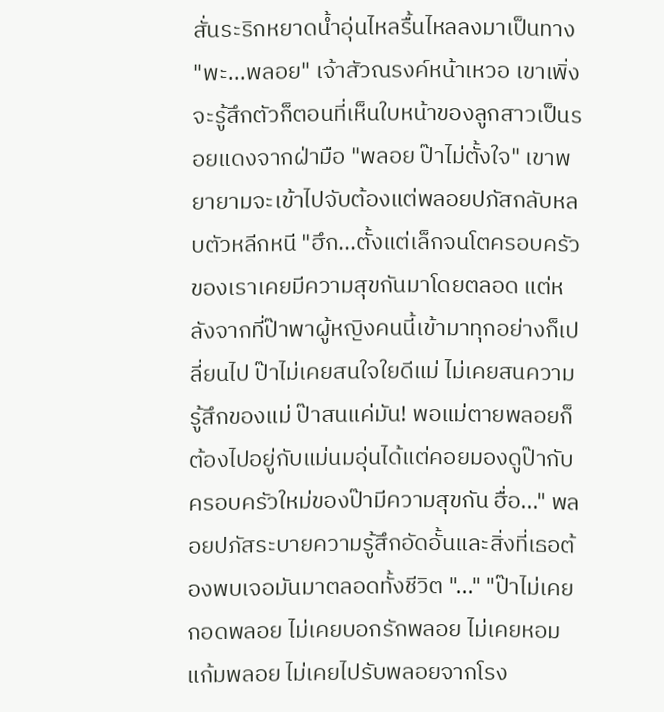สั่นระริกหยาดน้ำอุ่นไหลรื้นไหลลงมาเป็นทาง "พะ...พลอย" เจ้าสัวณรงค์หน้าเหวอ เขาเพิ่งจะรู้สึกตัวก็ตอนที่เห็นใบหน้าของลูกสาวเป็นรอยแดงจากฝ่ามือ "พลอย ป๊าไม่ตั้งใจ" เขาพยายามจะเข้าไปจับต้องแต่พลอยปภัสกลับหลบตัวหลีกหนี "ฮึก...ตั้งแต่เล็กจนโตครอบครัวของเราเคยมีความสุขกันมาโดยตลอด แต่หลังจากที่ป๊าพาผู้หญิงคนนี้เข้ามาทุกอย่างก็เปลี่ยนไป ป๊าไม่เคยสนใจใยดีแม่ ไม่เคยสนความรู้สึกของแม่ ป๊าสนแค่มัน! พอแม่ตายพลอยก็ต้องไปอยู่กับแม่นมอุ่นได้แต่คอยมองดูป๊ากับครอบครัวใหม่ของป๊ามีความสุขกัน ฮื่อ..." พลอยปภัสระบายความรู้สึกอัดอั้นและสิ่งที่เธอต้องพบเจอมันมาตลอดทั้งชีวิต "..." "ป๊าไม่เคยกอดพลอย ไม่เคยบอกรักพลอย ไม่เคยหอมแก้มพลอย ไม่เคยไปรับพลอยจากโรง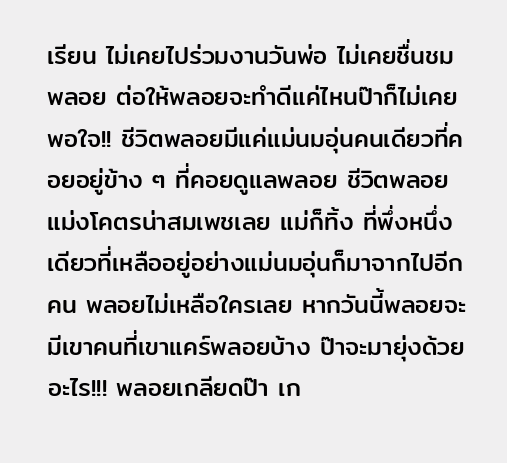เรียน ไม่เคยไปร่วมงานวันพ่อ ไม่เคยชื่นชมพลอย ต่อให้พลอยจะทำดีแค่ไหนป๊าก็ไม่เคยพอใจ!! ชีวิตพลอยมีแค่แม่นมอุ่นคนเดียวที่คอยอยู่ข้าง ๆ ที่คอยดูแลพลอย ชีวิตพลอยแม่งโคตรน่าสมเพชเลย แม่ก็ทิ้ง ที่พึ่งหนึ่งเดียวที่เหลืออยู่อย่างแม่นมอุ่นก็มาจากไปอีกคน พลอยไม่เหลือใครเลย หากวันนี้พลอยจะมีเขาคนที่เขาแคร์พลอยบ้าง ป๊าจะมายุ่งด้วยอะไร!!! พลอยเกลียดป๊า เก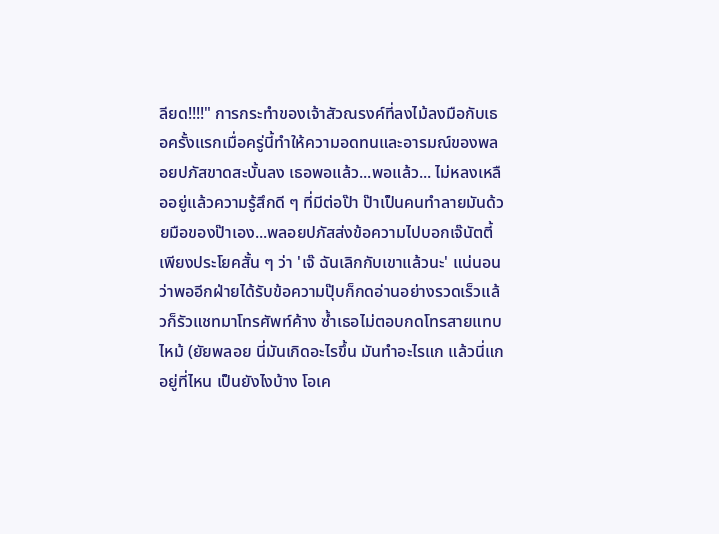ลียด!!!!" การกระทำของเจ้าสัวณรงค์ที่ลงไม้ลงมือกับเธอครั้งแรกเมื่อครู่นี้ทำให้ความอดทนและอารมณ์ของพลอยปภัสขาดสะบั้นลง เธอพอแล้ว...พอแล้ว... ไม่หลงเหลืออยู่แล้วความรู้สึกดี ๆ ที่มีต่อป๊า ป๊าเป็นคนทำลายมันด้วยมือของป๊าเอง...พลอยปภัสส่งข้อความไปบอกเจ๊นัตตี้เพียงประโยคสั้น ๆ ว่า 'เจ๊ ฉันเลิกกับเขาแล้วนะ' แน่นอนว่าพออีกฝ่ายได้รับข้อความปุ๊บก็กดอ่านอย่างรวดเร็วแล้วก็รัวแชทมาโทรศัพท์ค้าง ซ้ำเธอไม่ตอบกดโทรสายแทบไหม้ (ยัยพลอย นี่มันเกิดอะไรขึ้น มันทำอะไรแก แล้วนี่แกอยู่ที่ไหน เป็นยังไงบ้าง โอเค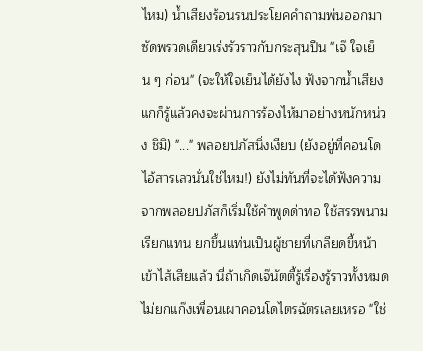ไหม) น้ำเสียงร้อนรนประโยคคำถามพ่นออกมาซัดพรวดเดียวเร่งรัวราวกับกระสุนปืน "เจ๊ ใจเย็น ๆ ก่อน" (จะให้ใจเย็นได้ยังไง ฟังจากน้ำเสียงแกก็รู้แล้วคงจะผ่านการร้องไห้มาอย่างหนักหน่วง ชิมิ) "..." พลอยปภัสนิ่งเงียบ (ยังอยู่ที่คอนโดไอ้สารเลวนั่นใช่ไหม!) ยังไม่ทันที่จะได้ฟังความจากพลอยปภัสก็เริ่มใช้คำพูดด่าทอ ใช้สรรพนามเรียกแทน ยกขึ้นแท่นเป็นผู้ชายที่เกลียดขี้หน้าเข้าไส้เสียแล้ว นี่ถ้าเกิดเจ๊นัตตี้รู้เรื่องรู้ราวทั้งหมดไม่ยกแก๊งเพื่อนเผาคอนโดไตรฉัตรเลยเหรอ "ใช่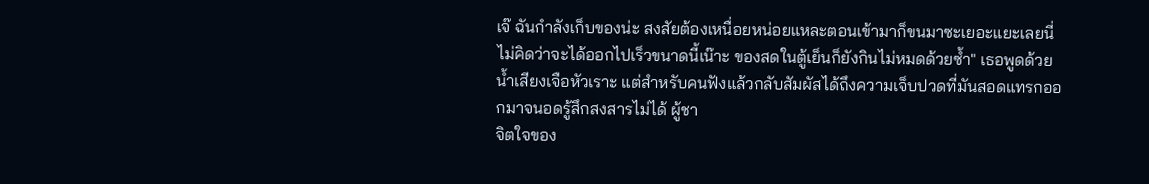เจ๊ ฉันกำลังเก็บของน่ะ สงสัยต้องเหนื่อยหน่อยแหละตอนเข้ามาก็ขนมาซะเยอะแยะเลยนี่ ไม่คิดว่าจะได้ออกไปเร็วขนาดนี้เน๊าะ ของสดในตู้เย็นก็ยังกินไม่หมดด้วยซ้ำ" เธอพูดด้วยน้ำเสียงเจือหัวเราะ แต่สำหรับคนฟังแล้วกลับสัมผัสได้ถึงความเจ็บปวดที่มันสอดแทรกออกมาจนอดรู้สึกสงสารไม่ได้ ผู้ชา
จิตใจของ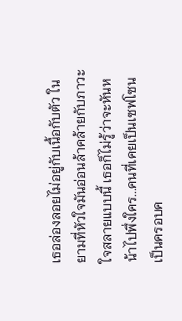เธอล่องลอยไม่อยู่กับเนื้อกับตัว ในยามที่หัวใจมันอ่อนล้าคล้ายกับภาวะใจสลายแบบนี้ เธอก็ไม่รู้ว่าจะหันหน้าไปพึ่งใคร...คนที่เคยเป็นเซฟโซน เป็นครอบค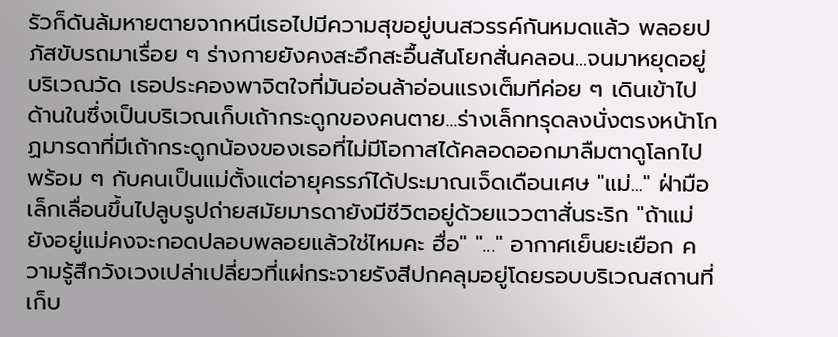รัวก็ดันล้มหายตายจากหนีเธอไปมีความสุขอยู่บนสวรรค์กันหมดแล้ว พลอยปภัสขับรถมาเรื่อย ๆ ร่างกายยังคงสะอึกสะอื้นสันโยกสั่นคลอน...จนมาหยุดอยู่บริเวณวัด เธอประคองพาจิตใจที่มันอ่อนล้าอ่อนแรงเต็มทีค่อย ๆ เดินเข้าไปด้านในซึ่งเป็นบริเวณเก็บเถ้ากระดูกของคนตาย...ร่างเล็กทรุดลงนั่งตรงหน้าโกฏมารดาที่มีเถ้ากระดูกน้องของเธอที่ไม่มีโอกาสได้คลอดออกมาลืมตาดูโลกไปพร้อม ๆ กับคนเป็นแม่ตั้งแต่อายุครรภ์ได้ประมาณเจ็ดเดือนเศษ "แม่..." ฝ่ามือเล็กเลื่อนขึ้นไปลูบรูปถ่ายสมัยมารดายังมีชีวิตอยู่ด้วยแววตาสั่นระริก "ถ้าแม่ยังอยู่แม่คงจะกอดปลอบพลอยแล้วใช่ไหมคะ ฮื่อ" "..." อากาศเย็นยะเยือก ความรู้สึกวังเวงเปล่าเปลี่ยวที่แผ่กระจายรังสีปกคลุมอยู่โดยรอบบริเวณสถานที่เก็บ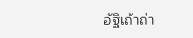อัฐิเถ้าถ่า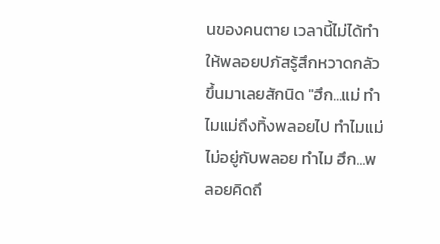นของคนตาย เวลานี้ไม่ได้ทำให้พลอยปภัสรู้สึกหวาดกลัวขึ้นมาเลยสักนิด "ฮึก...แม่ ทำไมแม่ถึงทิ้งพลอยไป ทำไมแม่ไม่อยู่กับพลอย ทำไม ฮึก...พลอยคิดถึ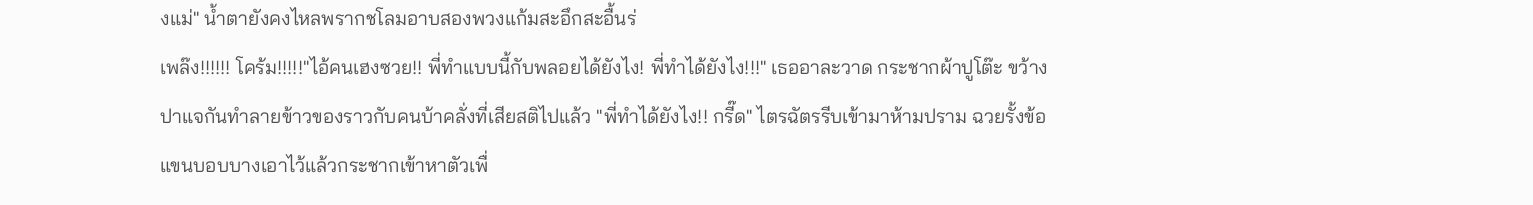งแม่" น้ำตายังคงไหลพรากชโลมอาบสองพวงแก้มสะอึกสะอื้นร่
เพล๊ง!!!!!! โคร้ม!!!!!"ไอ้คนเฮงซวย!! พี่ทำแบบนี้กับพลอยได้ยังไง! พี่ทำได้ยังไง!!!" เธออาละวาด กระชากผ้าปูโต๊ะ ขว้างปาแจกันทำลายข้าวของราวกับคนบ้าคลั่งที่เสียสติไปแล้ว "พี่ทำได้ยังไง!! กรี๊ด" ไตรฉัตรรีบเข้ามาห้ามปราม ฉวยรั้งข้อแขนบอบบางเอาไว้แล้วกระชากเข้าหาตัวเพื่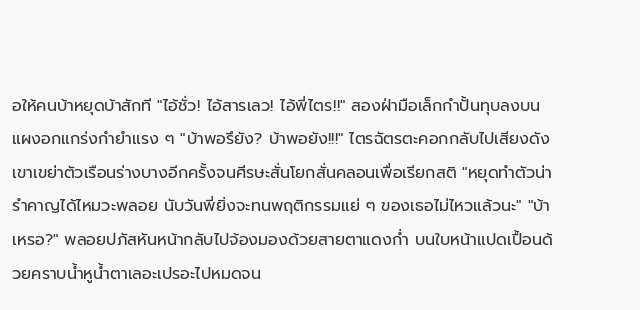อให้คนบ้าหยุดบ้าสักที "ไอ้ชั่ว! ไอ้สารเลว! ไอ้พี่ไตร!!" สองฝ่ามือเล็กกำปั้นทุบลงบนแผงอกแกร่งกำยำแรง ๆ "บ้าพอรึยัง? บ้าพอยัง!!!" ไตรฉัตรตะคอกกลับไปเสียงดัง เขาเขย่าตัวเรือนร่างบางอีกครั้งจนศีรษะสั่นโยกสั่นคลอนเพื่อเรียกสติ "หยุดทำตัวน่ารำคาญได้ไหมวะพลอย นับวันพี่ยิ่งจะทนพฤติกรรมแย่ ๆ ของเธอไม่ไหวแล้วนะ" "บ้าเหรอ?" พลอยปภัสหันหน้ากลับไปจ้องมองด้วยสายตาแดงก่ำ บนใบหน้าแปดเปื้อนด้วยคราบน้ำหูน้ำตาเลอะเปรอะไปหมดจน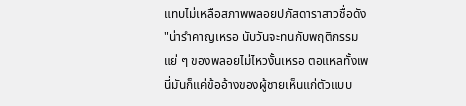แทบไม่เหลือสภาพพลอยปภัสดาราสาวชื่อดัง "น่ารำคาญเหรอ นับวันจะทนกับพฤติกรรมแย่ ๆ ของพลอยไม่ไหวงั้นเหรอ ตอแหลทั้งเพ นี่มันก็แค่ข้ออ้างของผู้ชายเห็นแก่ตัวแบบ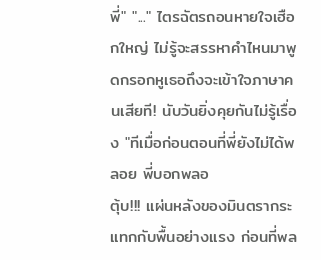พี่" "..." ไตรฉัตรถอนหายใจเฮือกใหญ่ ไม่รู้จะสรรหาคำไหนมาพูดกรอกหูเธอถึงจะเข้าใจภาษาคนเสียที! นับวันยิ่งคุยกันไม่รู้เรื่อง "ทีเมื่อก่อนตอนที่พี่ยังไม่ได้พลอย พี่บอกพลอ
ตุ้บ!!! แผ่นหลังของมินตรากระแทกกับพื้นอย่างแรง ก่อนที่พล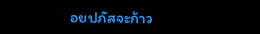อยปภัสจะก้าว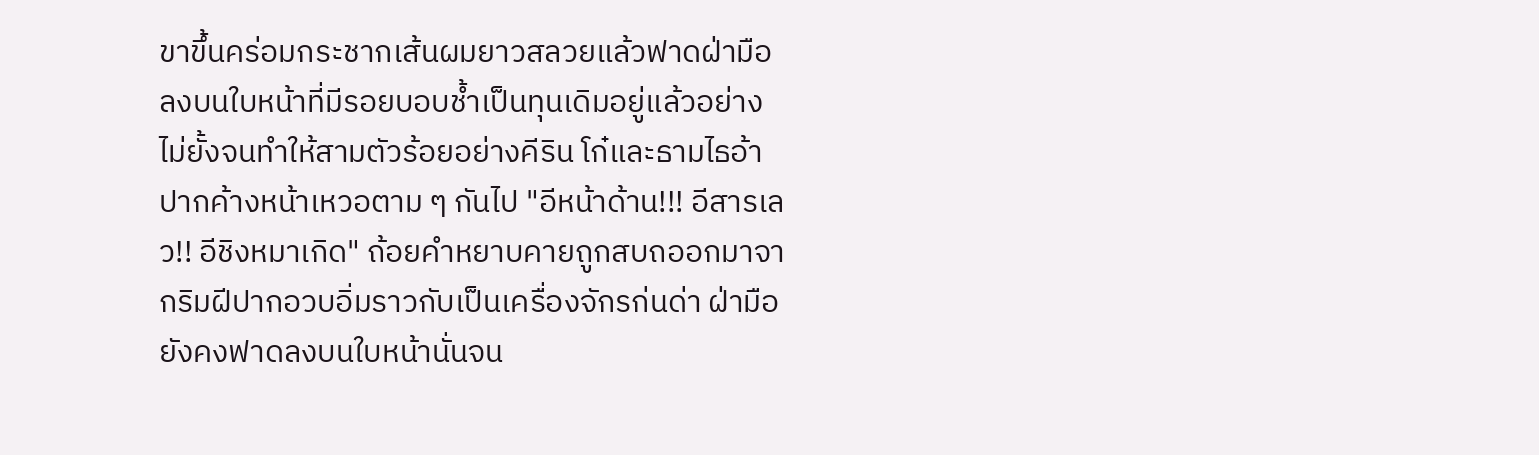ขาขึ้นคร่อมกระชากเส้นผมยาวสลวยแล้วฟาดฝ่ามือลงบนใบหน้าที่มีรอยบอบช้ำเป็นทุนเดิมอยู่แล้วอย่างไม่ยั้งจนทำให้สามตัวร้อยอย่างคีริน โก๋และธามไธอ้าปากค้างหน้าเหวอตาม ๆ กันไป "อีหน้าด้าน!!! อีสารเลว!! อีชิงหมาเกิด" ถ้อยคำหยาบคายถูกสบถออกมาจากริมฝีปากอวบอิ่มราวกับเป็นเครื่องจักรก่นด่า ฝ่ามือยังคงฟาดลงบนใบหน้านั่นจน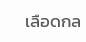เลือดกล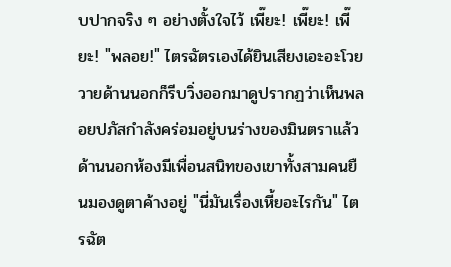บปากจริง ๆ อย่างตั้งใจไว้ เพี๊ยะ! เพี๊ยะ! เพี๊ยะ! "พลอย!" ไตรฉัตรเองได้ยินเสียงเอะอะโวยวายด้านนอกก็รีบวิ่งออกมาดูปรากฏว่าเห็นพลอยปภัสกำลังคร่อมอยู่บนร่างของมินตราแล้วด้านนอกห้องมีเพื่อนสนิทของเขาทั้งสามคนยืนมองดูตาค้างอยู่ "นี่มันเรื่องเหี้ยอะไรกัน" ไตรฉัต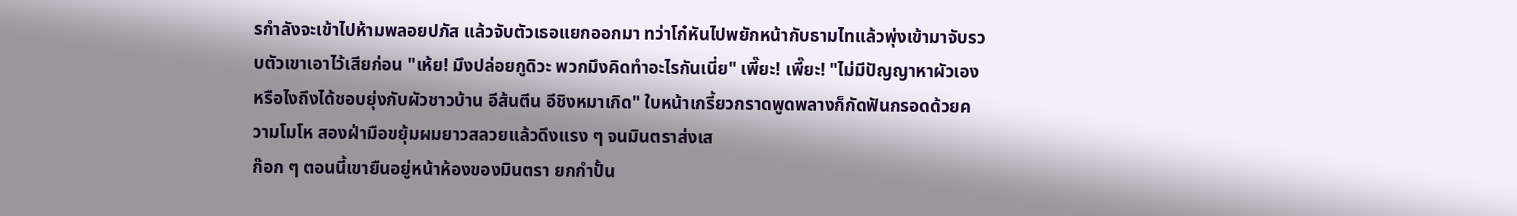รกำลังจะเข้าไปห้ามพลอยปภัส แล้วจับตัวเธอแยกออกมา ทว่าโก๋หันไปพยักหน้ากับธามไทแล้วพุ่งเข้ามาจับรวบตัวเขาเอาไว้เสียก่อน "เห้ย! มึงปล่อยกูดิวะ พวกมึงคิดทำอะไรกันเนี่ย" เพี๊ยะ! เพี๊ยะ! "ไม่มีปัญญาหาผัวเองหรือไงถึงได้ชอบยุ่งกับผัวชาวบ้าน อีส้นตีน อีชิงหมาเกิด" ใบหน้าเกรี้ยวกราดพูดพลางก็กัดฟันกรอดด้วยความโมโห สองฝ่ามือขยุ้มผมยาวสลวยแล้วดึงแรง ๆ จนมินตราส่งเส
ก๊อก ๆ ตอนนี้เขายืนอยู่หน้าห้องของมินตรา ยกกำปั้น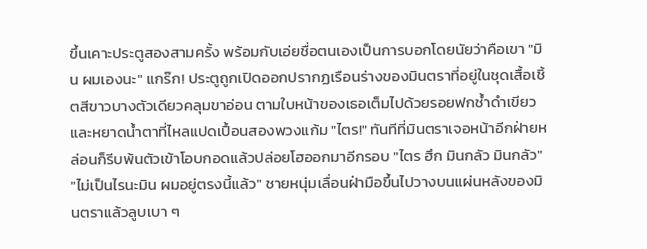ขึ้นเคาะประตูสองสามครั้ง พร้อมกับเอ่ยชื่อตนเองเป็นการบอกโดยนัยว่าคือเขา "มิน ผมเองนะ" แกร๊ก! ประตูถูกเปิดออกปรากฏเรือนร่างของมินตราที่อยู่ในชุดเสื้อเชิ้ตสีขาวบางตัวเดียวคลุมขาอ่อน ตามใบหน้าของเธอเต็มไปด้วยรอยฟกช้ำดำเขียวและหยาดน้ำตาที่ไหลแปดเปื้อนสองพวงแก้ม "ไตร!" ทันทีที่มินตราเจอหน้าอีกฝ่ายหล่อนก็รีบพ้นตัวเข้าโอบกอดแล้วปล่อยโฮออกมาอีกรอบ "ไตร ฮึก มินกลัว มินกลัว" "ไม่เป็นไรนะมิน ผมอยู่ตรงนี้แล้ว" ชายหนุ่มเลื่อนฝ่ามือขึ้นไปวางบนแผ่นหลังของมินตราแล้วลูบเบา ๆ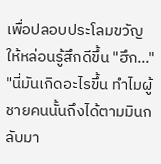เพื่อปลอบประโลมขวัญให้หล่อนรู้สึกดีขึ้น "ฮึก..." "นี่มันเกิดอะไรขึ้น ทำไมผู้ชายคนนั้นถึงได้ตามมินกลับมา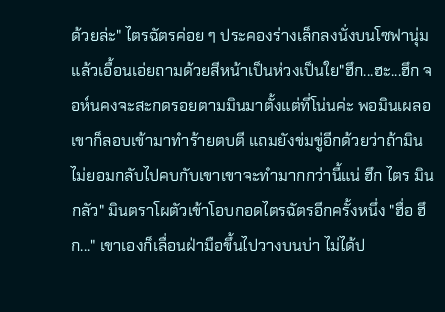ด้วยล่ะ" ไตรฉัตรค่อย ๆ ประคองร่างเล็กลงนั่งบนโซฟานุ่มแล้วเอื้อนเอ่ยถามด้วยสีหน้าเป็นห่วงเป็นใย"ฮึก...ฮะ...ฮึก จอห์นคงจะสะกดรอยตามมินมาตั้งแต่ที่โน่นค่ะ พอมินเผลอเขาก็ลอบเข้ามาทำร้ายตบตี แถมยังข่มขู่อีกด้วยว่าถ้ามินไม่ยอมกลับไปคบกับเขาเขาจะทำมากกว่านี้แน่ ฮึก ไตร มินกลัว" มินตราโผตัวเข้าโอบกอดไตรฉัตรอีกครั้งหนึ่ง "ฮื่อ ฮึก..." เขาเองก็เลื่อนฝ่ามือขึ้นไปวางบนบ่า ไม่ได้ป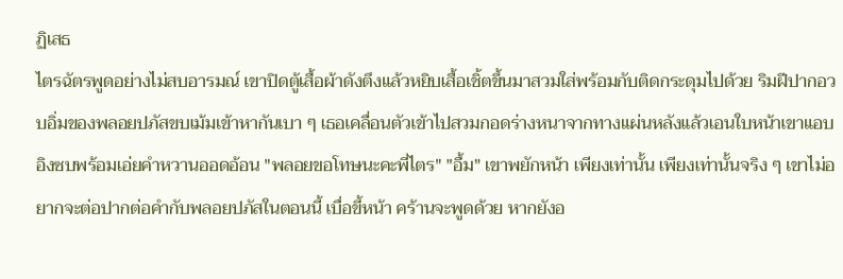ฏิเสธ
ไตรฉัตรพูดอย่างไม่สบอารมณ์ เขาปิดตู้เสื้อผ้าดังตึงแล้วหยิบเสื้อเชิ้ตขึ้นมาสวมใส่พร้อมกับติดกระดุมไปด้วย ริมฝีปากอวบอิ่มของพลอยปภัสขบเม้มเข้าหากันเบา ๆ เธอเคลื่อนตัวเข้าไปสวมกอดร่างหนาจากทางแผ่นหลังแล้วเอนใบหน้าเขาแอบอิงซบพร้อมเอ่ยคำหวานออดอ้อน "พลอยขอโทษนะคะพี่ไตร" "อื้ม" เขาพยักหน้า เพียงเท่านั้น เพียงเท่านั้นจริง ๆ เขาไม่อยากจะต่อปากต่อคำกับพลอยปภัสในตอนนี้ เบื่อขี้หน้า คร้านจะพูดด้วย หากยังอ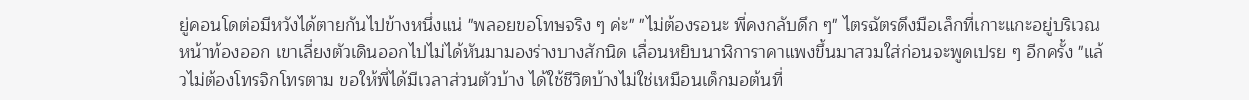ยู่คอนโดต่อมีหวังได้ตายกันไปข้างหนึ่งแน่ "พลอยขอโทษจริง ๆ ค่ะ" "ไม่ต้องรอนะ พี่คงกลับดึก ๆ" ไตรฉัตรดึงมือเล็กที่เกาะแกะอยู่บริเวณหน้าท้องออก เขาเลี่ยงตัวเดินออกไปไม่ได้หันมามองร่างบางสักนิด เลื่อนหยิบนาฬิการาคาแพงขึ้นมาสวมใส่ก่อนจะพูดเปรย ๆ อีกครั้ง "แล้วไม่ต้องโทรจิกโทรตาม ขอให้พี่ได้มีเวลาส่วนตัวบ้าง ได้ใช้ชีวิตบ้างไม่ใช่เหมือนเด็กมอต้นที่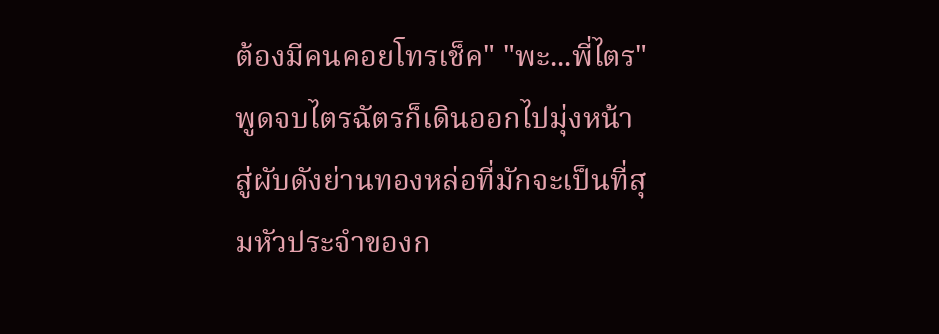ต้องมีคนคอยโทรเช็ค" "พะ...พี่ไตร" พูดจบไตรฉัตรก็เดินออกไปมุ่งหน้าสู่ผับดังย่านทองหล่อที่มักจะเป็นที่สุมหัวประจำของก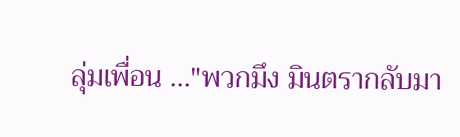ลุ่มเพื่อน ..."พวกมึง มินตรากลับมา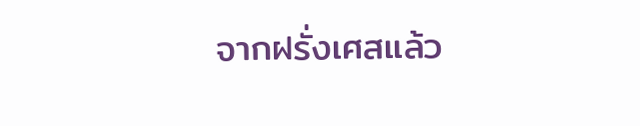จากฝรั่งเศสแล้ว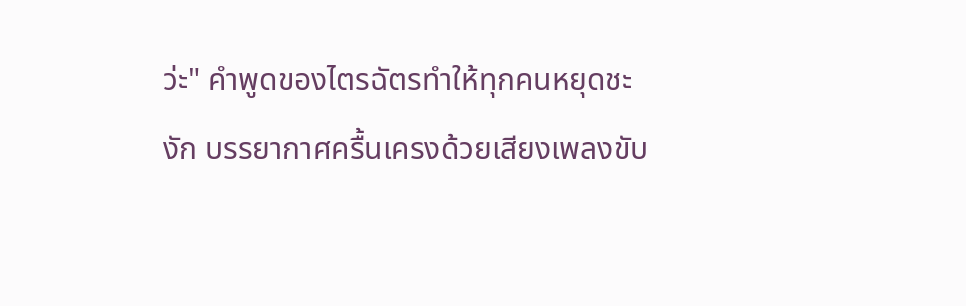ว่ะ" คำพูดของไตรฉัตรทำให้ทุกคนหยุดชะงัก บรรยากาศครื้นเครงด้วยเสียงเพลงขับ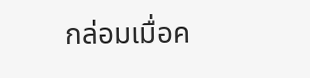กล่อมเมื่อค